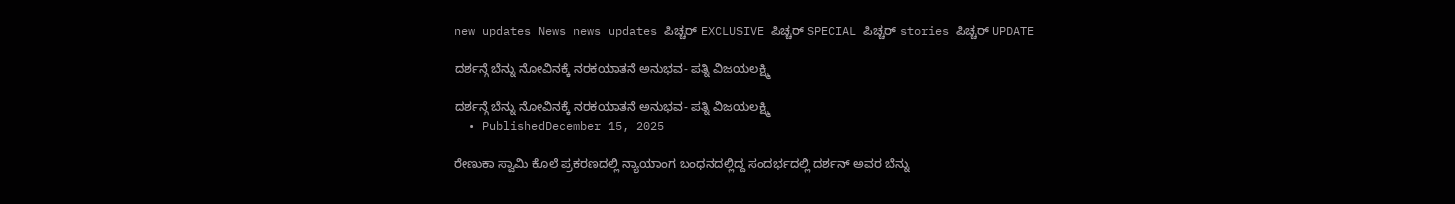new updates News news updates ಪಿಚ್ಚರ್ EXCLUSIVE ಪಿಚ್ಚರ್ SPECIAL ಪಿಚ್ಚರ್ stories ಪಿಚ್ಚರ್ UPDATE

ದರ್ಶನ್ಗೆ ಬೆನ್ನು ನೋವಿನಕ್ಕೆ ನರಕಯಾತನೆ ಅನುಭವ‌- ಪತ್ನಿ ವಿಜಯಲಕ್ಷ್ಮಿ

ದರ್ಶನ್ಗೆ ಬೆನ್ನು ನೋವಿನಕ್ಕೆ ನರಕಯಾತನೆ ಅನುಭವ‌- ಪತ್ನಿ ವಿಜಯಲಕ್ಷ್ಮಿ
  • PublishedDecember 15, 2025

ರೇಣುಕಾ ಸ್ವಾಮಿ ಕೊಲೆ ಪ್ರಕರಣದಲ್ಲಿ ನ್ಯಾಯಾಂಗ ಬಂಧನದಲ್ಲಿದ್ದ ಸಂದರ್ಭದಲ್ಲಿ ದರ್ಶನ್ ಅವರ ಬೆನ್ನು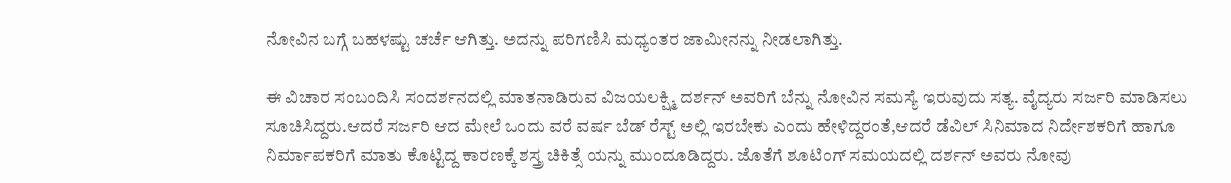ನೋವಿನ ಬಗ್ಗೆ ಬಹಳಷ್ಟು ಚರ್ಚೆ ಆಗಿತ್ತು. ಅದನ್ನು ಪರಿಗಣಿಸಿ ಮಧ್ಯಂತರ ಜಾಮೀನನ್ನು ನೀಡಲಾಗಿತ್ತು.

ಈ ವಿಚಾರ ಸಂಬಂದಿಸಿ ಸಂದರ್ಶನದಲ್ಲಿ ಮಾತನಾಡಿರುವ ವಿಜಯಲಕ್ಷ್ಮಿ ದರ್ಶನ್ ಅವರಿಗೆ ಬೆನ್ನು ನೋವಿನ ಸಮಸ್ಯೆ ಇರುವುದು ಸತ್ಯ. ವೈದ್ಯರು ಸರ್ಜರಿ ಮಾಡಿಸಲು ಸೂಚಿಸಿದ್ದರು.ಆದರೆ ಸರ್ಜರಿ ಆದ ಮೇಲೆ ಒಂದು ವರೆ ವರ್ಷ ಬೆಡ್ ರೆಸ್ಟ್ ಅಲ್ಲಿ ಇರಬೇಕು ಎಂದು ಹೇಳಿದ್ದರಂತೆ,ಆದರೆ ಡೆವಿಲ್ ಸಿನಿಮಾದ ನಿರ್ದೇಶಕರಿಗೆ ಹಾಗೂ ನಿರ್ಮಾಪಕರಿಗೆ ಮಾತು ಕೊಟ್ಟಿದ್ದ ಕಾರಣಕ್ಕೆ ಶಸ್ತ್ರ ಚಿಕಿತ್ಸೆ ಯನ್ನು ಮುಂದೂಡಿದ್ದರು. ಜೊತೆಗೆ ಶೂಟಿಂಗ್ ಸಮಯದಲ್ಲಿ ದರ್ಶನ್ ಅವರು ನೋವು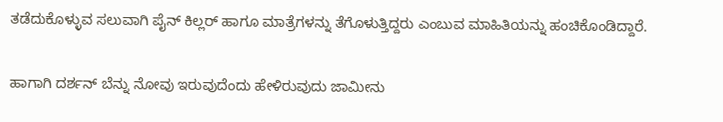ತಡೆದುಕೊಳ್ಳುವ ಸಲುವಾಗಿ ಪೈನ್ ಕಿಲ್ಲರ್ ಹಾಗೂ ಮಾತ್ರೆಗಳನ್ನು ತೆಗೊಳುತ್ತಿದ್ದರು ಎಂಬುವ ಮಾಹಿತಿಯನ್ನು ಹಂಚಿಕೊಂಡಿದ್ದಾರೆ.

ಹಾಗಾಗಿ ದರ್ಶನ್ ಬೆನ್ನು ನೋವು ಇರುವುದೆಂದು ಹೇಳಿರುವುದು ಜಾಮೀನು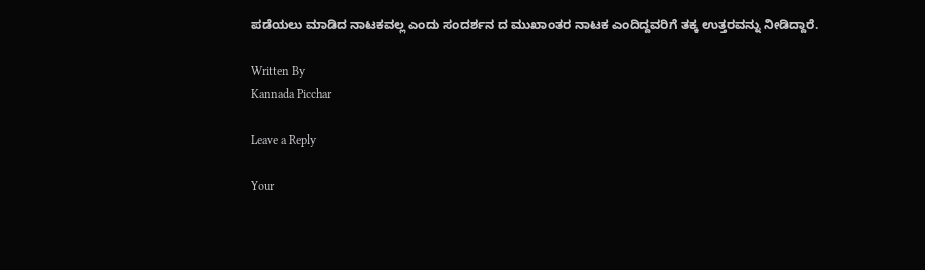ಪಡೆಯಲು ಮಾಡಿದ ನಾಟಕವಲ್ಲ ಎಂದು ಸಂದರ್ಶನ ದ ಮುಖಾಂತರ ನಾಟಕ ಎಂದಿದ್ದವರಿಗೆ ತಕ್ಕ ಉತ್ತರವನ್ನು ನೀಡಿದ್ದಾರೆ.

Written By
Kannada Picchar

Leave a Reply

Your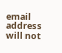email address will not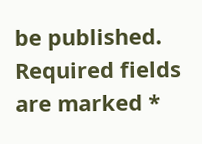be published. Required fields are marked *